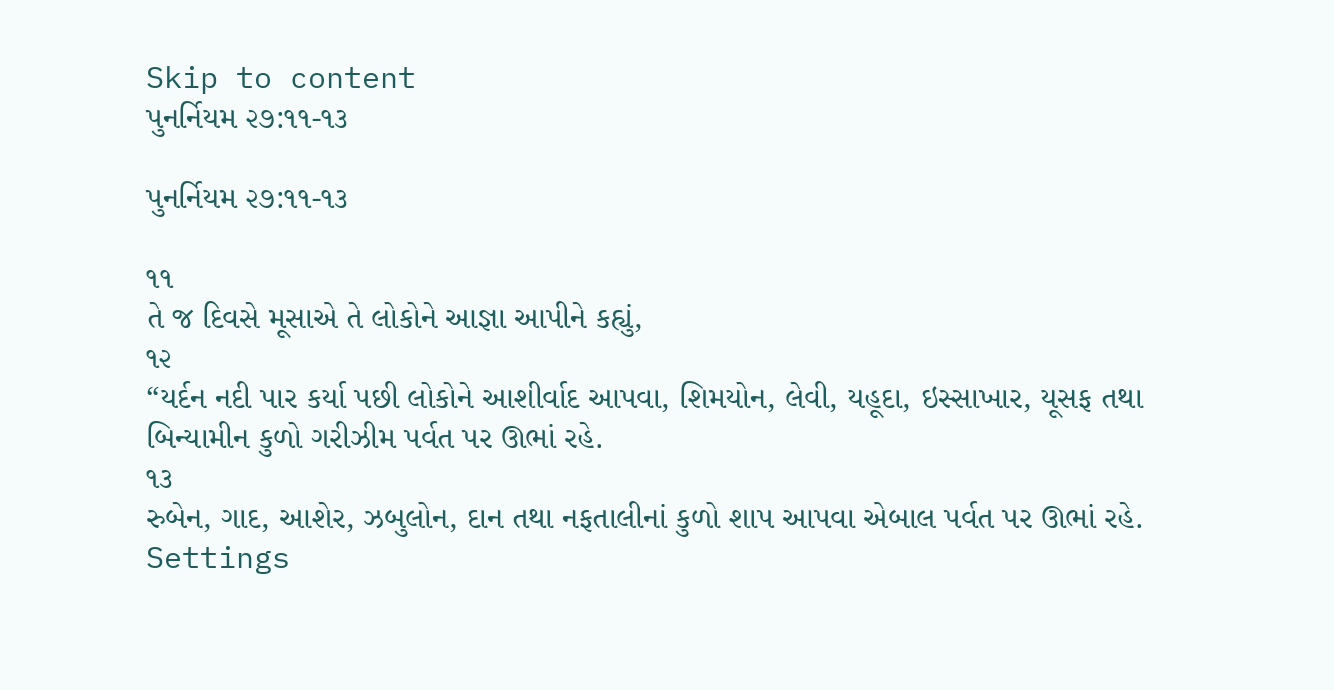Skip to content
પુનર્નિયમ ૨૭:૧૧-૧૩

પુનર્નિયમ ૨૭:૧૧-૧૩

૧૧
તે જ દિવસે મૂસાએ તે લોકોને આજ્ઞા આપીને કહ્યું,
૧૨
“યર્દન નદી પાર કર્યા પછી લોકોને આશીર્વાદ આપવા, શિમયોન, લેવી, યહૂદા, ઇસ્સાખાર, યૂસફ તથા બિન્યામીન કુળો ગરીઝીમ પર્વત પર ઊભાં રહે.
૧૩
રુબેન, ગાદ, આશેર, ઝબુલોન, દાન તથા નફતાલીનાં કુળો શાપ આપવા એબાલ પર્વત પર ઊભાં રહે.
Settings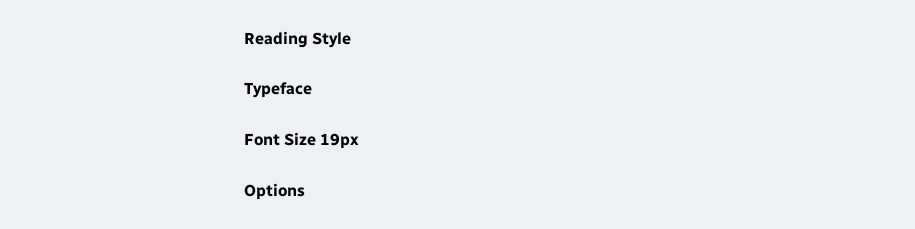Reading Style

Typeface

Font Size 19px

Options